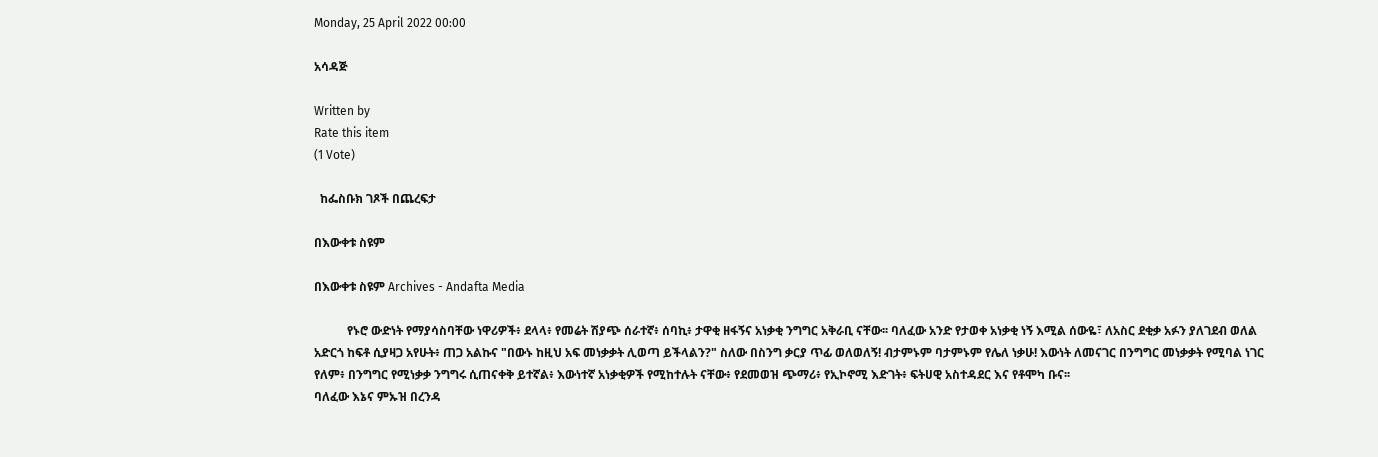Monday, 25 April 2022 00:00

አሳዳጅ

Written by
Rate this item
(1 Vote)

  ከፌስቡክ ገጾች በጨረፍታ

በእውቀቱ ስዩም

በእውቀቱ ስዩም Archives - Andafta Media

           የኑሮ ውድነት የማያሳስባቸው ነዋሪዎች፥ ደላላ፥ የመሬት ሽያጭ ሰራተኛ፥ ሰባኪ፥ ታዋቂ ዘፋኝና አነቃቂ ንግግር አቅራቢ ናቸው፡፡ ባለፈው አንድ የታወቀ አነቃቂ ነኝ እሚል ሰውዬ፣ ለአስር ደቂቃ አፉን ያለገደብ ወለል አድርጎ ከፍቶ ሲያዛጋ አየሁት፥ ጠጋ አልኩና "በውኑ ከዚህ አፍ መነቃቃት ሊወጣ ይችላልን?" ስለው በስንግ ቃርያ ጥፊ ወለወለኝ! ብታምኑም ባታምኑም የሌለ ነቃሁ! እውነት ለመናገር በንግግር መነቃቃት የሚባል ነገር የለም፥ በንግግር የሚነቃቃ ንግግሩ ሲጠናቀቅ ይተኛል፥ እውነተኛ አነቃቂዎች የሚከተሉት ናቸው፥ የደመወዝ ጭማሪ፥ የኢኮኖሚ እድገት፥ ፍትሀዊ አስተዳደር እና የቶሞካ ቡና፡፡
ባለፈው እኔና ምኡዝ በረንዳ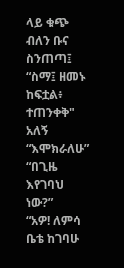ላይ ቁጭ ብለን ቡና ስንጠጣ፤
“ስማ፤ ዘመኑ ከፍቷል፥ ተጠንቀቅ" አለኝ
“እሞክራለሁ”
“በጊዜ እየገባህ ነው?”
“አዎ! ለምሳ ቤቴ ከገባሁ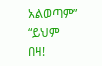አልወጣም”
“ይህም በዛ!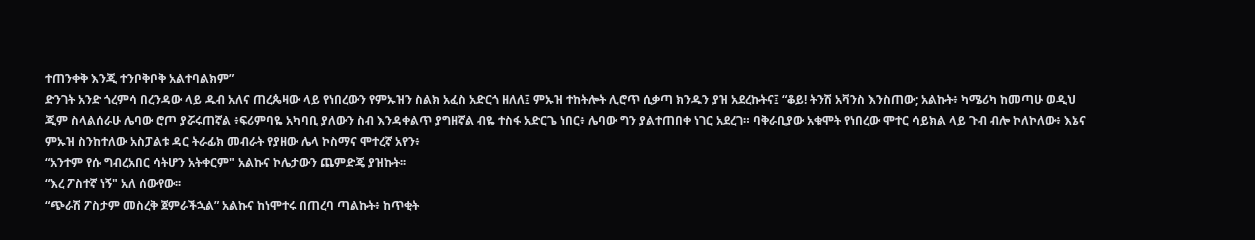ተጠንቀቅ እንጂ ተንቦቅቦቅ አልተባልክም”
ድንገት አንድ ጎረምሳ በረንዳው ላይ ዱብ አለና ጠረጴዛው ላይ የነበረውን የምኡዝን ስልክ አፈስ አድርጎ ዘለለ፤ ምኡዝ ተከትሎት ሊሮጥ ሲቃጣ ክንዱን ያዝ አደረኩትና፤ “ቆይ! ትንሽ አቫንስ እንስጠው; አልኩት፥ ካሜሪካ ከመጣሁ ወዲህ ጂም ስላልሰራሁ ሌባው ሮጦ ያሯሩጠኛል ፥ፍሪምባዬ አካባቢ ያለውን ስብ እንዳቀልጥ ያግዘኛል ብዬ ተስፋ አድርጌ ነበር፥ ሌባው ግን ያልተጠበቀ ነገር አደረገ። ባቅራቢያው አቁሞት የነበረው ሞተር ሳይክል ላይ ጉብ ብሎ ኮለኮለው፥ እኔና ምኡዝ ስንከተለው አስፓልቱ ዳር ትራፊክ መብራት የያዘው ሌላ ኮስማና ሞተረኛ አየን፥
“አንተም የሱ ግብረአበር ሳትሆን አትቀርም" አልኩና ኮሌታውን ጨምድጄ ያዝኩት፡፡
“እረ ፖስተኛ ነኝ" አለ ሰውየው፡፡
“ጭራሽ ፖስታም መስረቅ ጀምራችኋል” አልኩና ከነሞተሩ በጠረባ ጣልኩት፥ ከጥቂት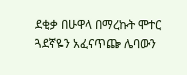ደቂቃ በሁዋላ በማረኩት ሞተር ጓደኛዬን አፈናጥጬ ሌባውን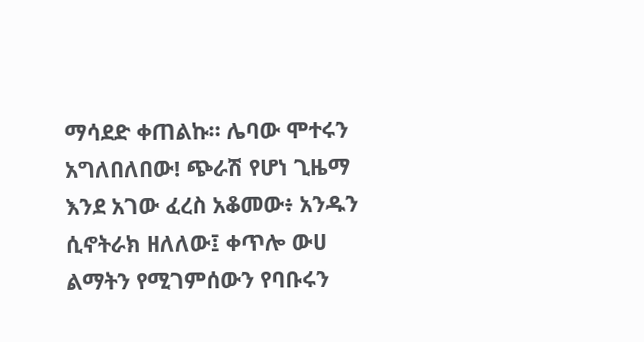ማሳደድ ቀጠልኩ። ሌባው ሞተሩን አግለበለበው! ጭራሽ የሆነ ጊዜማ እንደ አገው ፈረስ አቆመው፥ አንዱን ሲኖትራክ ዘለለው፤ ቀጥሎ ውሀ ልማትን የሚገምሰውን የባቡሩን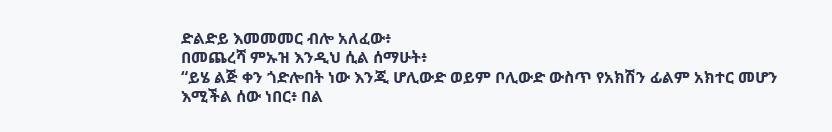ድልድይ እመመመር ብሎ አለፈው፥
በመጨረሻ ምኡዝ እንዲህ ሲል ሰማሁት፥
“ይሄ ልጅ ቀን ጎድሎበት ነው እንጂ ሆሊውድ ወይም ቦሊውድ ውስጥ የአክሽን ፊልም አክተር መሆን እሚችል ሰው ነበር፥ በል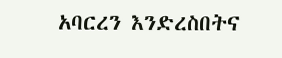አባርረን እንድረስበትና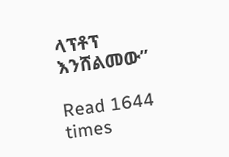ላፕቶፕ እንሸልመው”

Read 1644 times